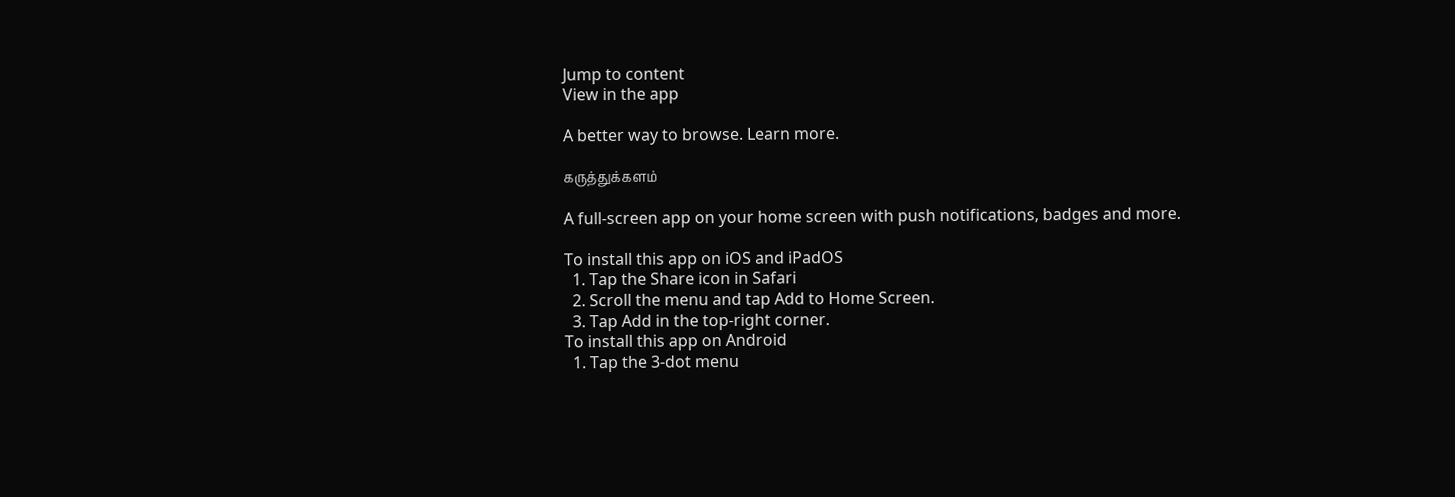Jump to content
View in the app

A better way to browse. Learn more.

கருத்துக்களம்

A full-screen app on your home screen with push notifications, badges and more.

To install this app on iOS and iPadOS
  1. Tap the Share icon in Safari
  2. Scroll the menu and tap Add to Home Screen.
  3. Tap Add in the top-right corner.
To install this app on Android
  1. Tap the 3-dot menu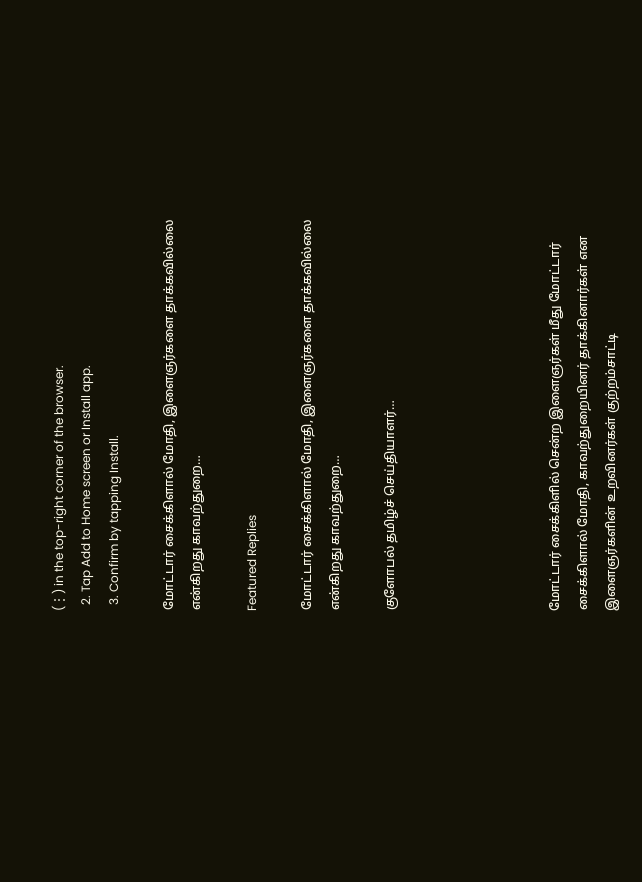(⋮) in the top-right corner of the browser.
  2. Tap Add to Home screen or Install app.
  3. Confirm by tapping Install.

மோட்டார் சைக்கிளால் மோதி, இளைஞர்களை தாக்கவில்லை என்கிறது காவற்துறை…

Featured Replies

மோட்டார் சைக்கிளால் மோதி, இளைஞர்களை தாக்கவில்லை என்கிறது காவற்துறை…

குளோபல் தமிழ்ச் செய்தியாளர்…





மோட்டார் சைக்கிளில் சென்ற இளைஞர்கள் மீது மோட்டார் சைக்கிளால் மோதி, காவற்துறையினர் தாக்கினார்கள் என இளைஞர்களின் உறவினர்கள் குற்றம்சாட்டி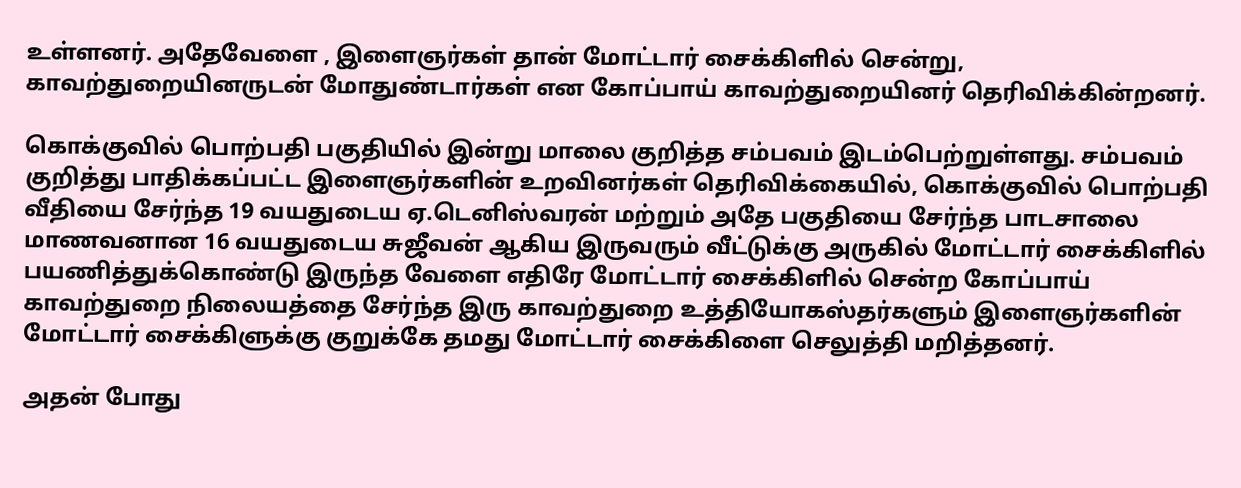உள்ளனர். அதேவேளை , இளைஞர்கள் தான் மோட்டார் சைக்கிளில் சென்று, காவற்துறையினருடன் மோதுண்டார்கள் என கோப்பாய் காவற்துறையினர் தெரிவிக்கின்றனர்.

கொக்குவில் பொற்பதி பகுதியில் இன்று மாலை குறித்த சம்பவம் இடம்பெற்றுள்ளது. சம்பவம் குறித்து பாதிக்கப்பட்ட இளைஞர்களின் உறவினர்கள் தெரிவிக்கையில், கொக்குவில் பொற்பதி வீதியை சேர்ந்த 19 வயதுடைய ஏ.டெனிஸ்வரன் மற்றும் அதே பகுதியை சேர்ந்த பாடசாலை மாணவனான 16 வயதுடைய சுஜீவன் ஆகிய இருவரும் வீட்டுக்கு அருகில் மோட்டார் சைக்கிளில் பயணித்துக்கொண்டு இருந்த வேளை எதிரே மோட்டார் சைக்கிளில் சென்ற கோப்பாய் காவற்துறை நிலையத்தை சேர்ந்த இரு காவற்துறை உத்தியோகஸ்தர்களும் இளைஞர்களின் மோட்டார் சைக்கிளுக்கு குறுக்கே தமது மோட்டார் சைக்கிளை செலுத்தி மறித்தனர்.

அதன் போது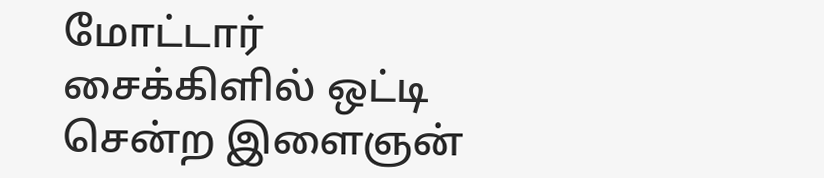மோட்டார் சைக்கிளில் ஒட்டி சென்ற இளைஞன்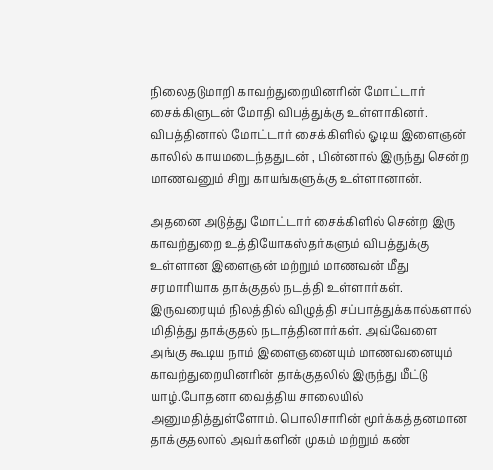நிலைதடுமாறி காவற்துறையினரின் மோட்டார் சைக்கிளுடன் மோதி விபத்துக்கு உள்ளாகினர். விபத்தினால் மோட்டார் சைக்கிளில் ஓடிய இளைஞன் காலில் காயமடைந்ததுடன் , பின்னால் இருந்து சென்ற மாணவனும் சிறு காயங்களுக்கு உள்ளானான்.

அதனை அடுத்து மோட்டார் சைக்கிளில் சென்ற இரு காவற்துறை உத்தியோகஸ்தர்களும் விபத்துக்கு உள்ளான இளைஞன் மற்றும் மாணவன் மீது சரமாரியாக தாக்குதல் நடத்தி உள்ளார்கள். இருவரையும் நிலத்தில் விழுத்தி சப்பாத்துக்கால்களால் மிதித்து தாக்குதல் நடாத்தினார்கள். அவ்வேளை அங்கு கூடிய நாம் இளைஞனையும் மாணவனையும் காவற்துறையினரின் தாக்குதலில் இருந்து மீட்டு யாழ்.போதனா வைத்திய சாலையில் அனுமதித்துள்ளோம். பொலிசாரின் மூர்க்கத்தனமான தாக்குதலால் அவர்களின் முகம் மற்றும் கண்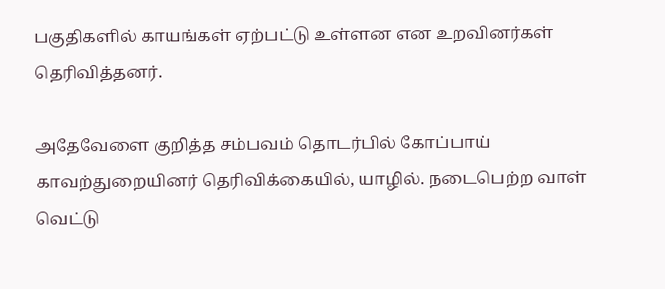பகுதிகளில் காயங்கள் ஏற்பட்டு உள்ளன என உறவினர்கள் தெரிவித்தனர்.

அதேவேளை குறித்த சம்பவம் தொடர்பில் கோப்பாய் காவற்துறையினர் தெரிவிக்கையில், யாழில். நடைபெற்ற வாள் வெட்டு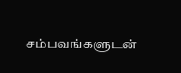சம்பவங்களுடன்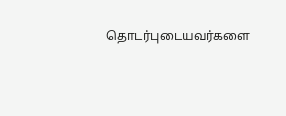தொடர்புடையவர்களை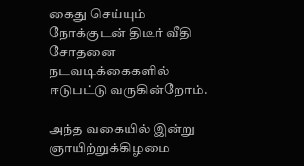கைது செய்யும் நோக்குடன் திடீர் வீதி சோதனை நடவடிக்கைகளில் ஈடுபட்டு வருகின்றோம்.

அந்த வகையில் இன்று ஞாயிற்றுக்கிழமை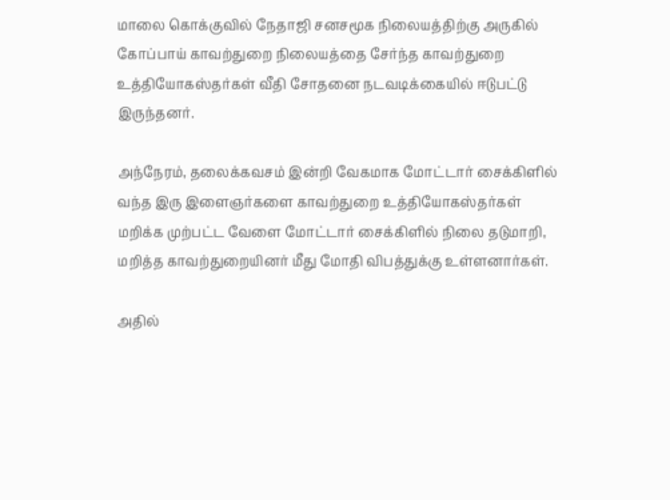மாலை கொக்குவில் நேதாஜி சனசமூக நிலையத்திற்கு அருகில் கோப்பாய் காவற்துறை நிலையத்தை சேர்ந்த காவற்துறை உத்தியோகஸ்தர்கள் வீதி சோதனை நடவடிக்கையில் ஈடுபட்டு இருந்தனர்.

அந்நேரம், தலைக்கவசம் இன்றி வேகமாக மோட்டார் சைக்கிளில் வந்த இரு இளைஞர்களை காவற்துறை உத்தியோகஸ்தர்கள் மறிக்க முற்பட்ட வேளை மோட்டார் சைக்கிளில் நிலை தடுமாறி, மறித்த காவற்துறையினர் மீது மோதி விபத்துக்கு உள்ளனார்கள்.

அதில்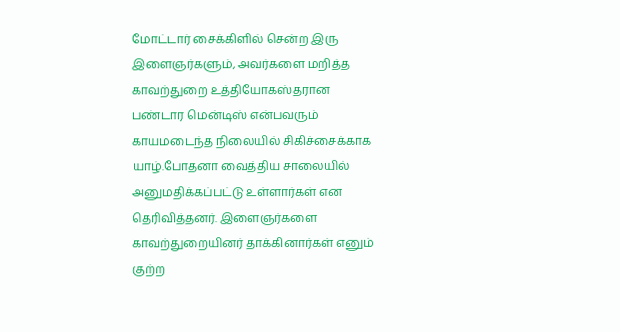மோட்டார் சைக்கிளில் சென்ற இரு இளைஞர்களும், அவர்களை மறித்த காவற்துறை உத்தியோகஸ்தரான பண்டார மென்டிஸ் என்பவரும் காயமடைந்த நிலையில் சிகிச்சைக்காக யாழ்.போதனா வைத்திய சாலையில் அனுமதிக்கப்பட்டு உள்ளார்கள் என தெரிவித்தனர். இளைஞர்களை காவற்துறையினர் தாக்கினார்கள் எனும் குற்ற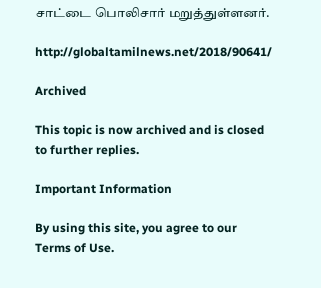சாட்டை பொலிசார் மறுத்துள்ளனர்.

http://globaltamilnews.net/2018/90641/

Archived

This topic is now archived and is closed to further replies.

Important Information

By using this site, you agree to our Terms of Use.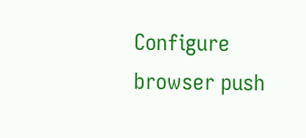Configure browser push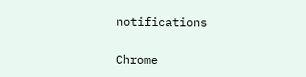notifications

Chrome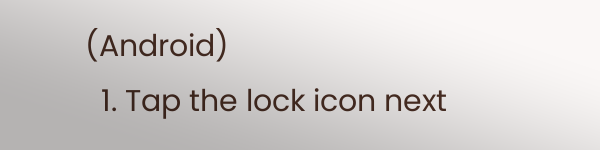(Android)
  1. Tap the lock icon next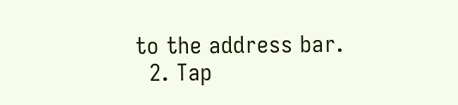to the address bar.
  2. Tap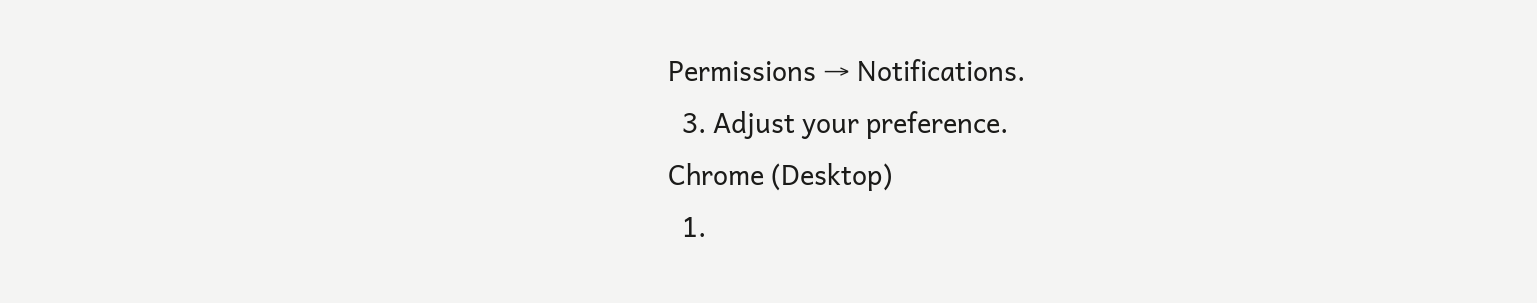Permissions → Notifications.
  3. Adjust your preference.
Chrome (Desktop)
  1.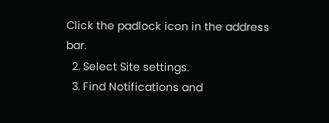Click the padlock icon in the address bar.
  2. Select Site settings.
  3. Find Notifications and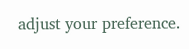adjust your preference.